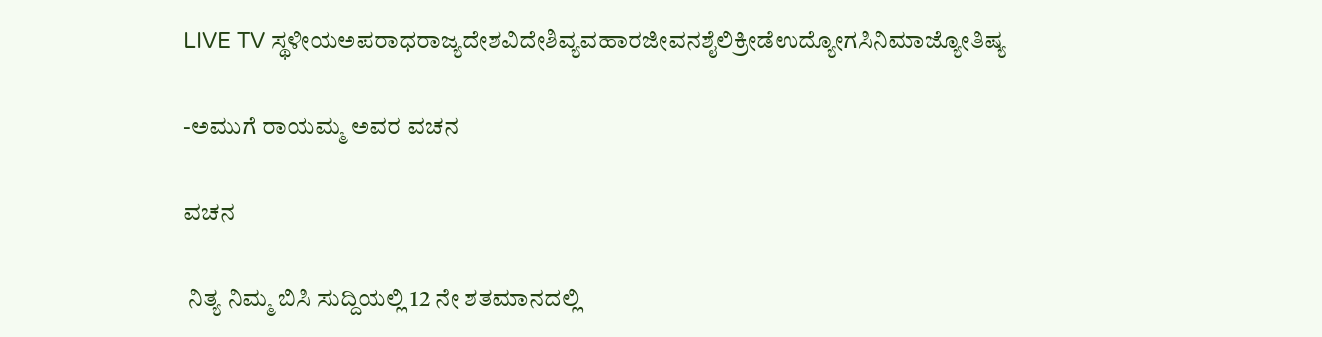LIVE TV ಸ್ಥಳೀಯಅಪರಾಧರಾಜ್ಯದೇಶವಿದೇಶಿವ್ಯವಹಾರಜೀವನಶೈಲಿಕ್ರೀಡೆಉದ್ಯೋಗಸಿನಿಮಾಜ್ಯೋತಿಷ್ಯ

-ಅಮುಗೆ ರಾಯಮ್ಮ ಅವರ ವಚನ

ವಚನ

 ನಿತ್ಯ ನಿಮ್ಮ ಬಿಸಿ ಸುದ್ದಿಯಲ್ಲಿ 12 ನೇ ಶತಮಾನದಲ್ಲಿ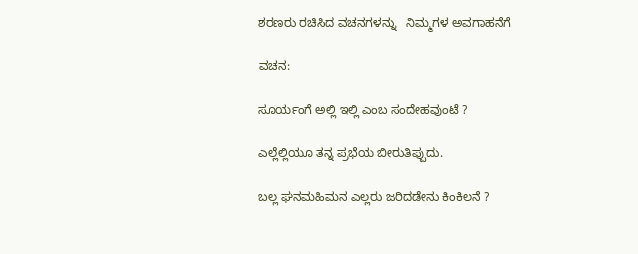ಶರಣರು ರಚಿಸಿದ ವಚನಗಳನ್ನು   ನಿಮ್ಮಗಳ ಅವಗಾಹನೆಗೆ

ವಚನ:

ಸೂರ್ಯಂಗೆ ಅಲ್ಲಿ ಇಲ್ಲಿ ಎಂಬ ಸಂದೇಹವುಂಟೆ ?

ಎಲ್ಲೆಲ್ಲಿಯೂ ತನ್ನ ಪ್ರಭೆಯ ಬೀರುತಿಪ್ಪುದು.

ಬಲ್ಲ ಘನಮಹಿಮನ ಎಲ್ಲರು ಜರಿದಡೇನು ಕಿಂಕಿಲನೆ ?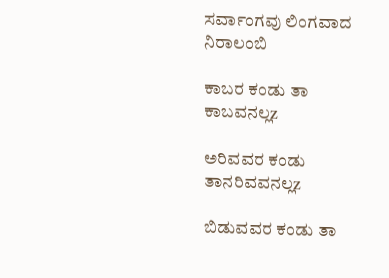ಸರ್ವಾಂಗವು ಲಿಂಗವಾದ ನಿರಾಲಂಬಿ

ಕಾಬರ ಕಂಡು ತಾ ಕಾಬವನಲ್ಲz

ಅರಿವವರ ಕಂಡು ತಾನರಿವವನಲ್ಲz

ಬಿಡುವವರ ಕಂಡು ತಾ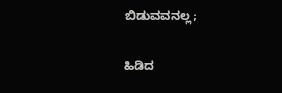ಬಿಡುವವನಲ್ಲ;

ಹಿಡಿದ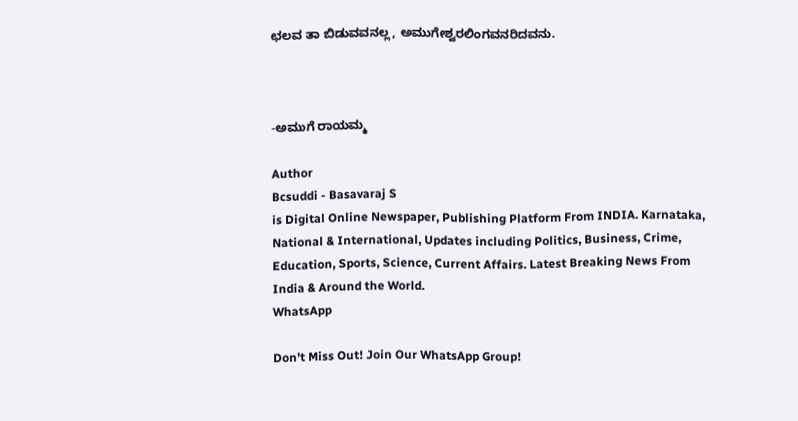ಛಲವ ತಾ ಬಿಡುವವನಲ್ಲ, ಅಮುಗೇಶ್ವರಲಿಂಗವನರಿದವನು.



-ಅಮುಗೆ ರಾಯಮ್ಮ

Author
Bcsuddi - Basavaraj S
is Digital Online Newspaper, Publishing Platform From INDIA. Karnataka, National & International, Updates including Politics, Business, Crime, Education, Sports, Science, Current Affairs. Latest Breaking News From India & Around the World.
WhatsApp

Don't Miss Out! Join Our WhatsApp Group!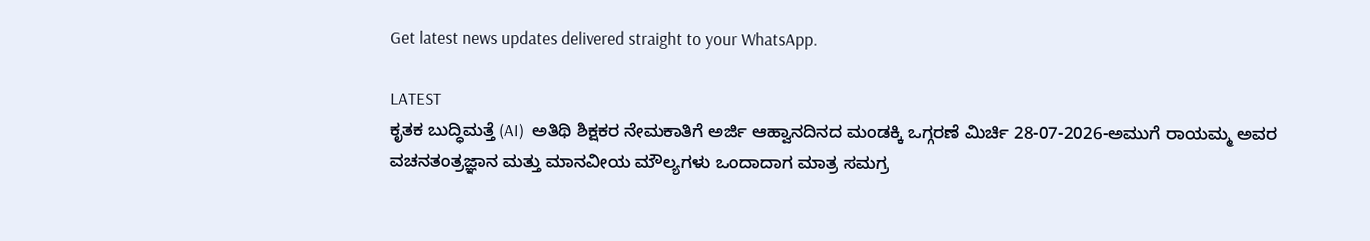Get latest news updates delivered straight to your WhatsApp.

LATEST
ಕೃತಕ ಬುದ್ಧಿಮತ್ತೆ (AI)  ಅತಿಥಿ ಶಿಕ್ಷಕರ ನೇಮಕಾತಿಗೆ ಅರ್ಜಿ ಆಹ್ವಾನದಿನದ ಮಂಡಕ್ಕಿ ಒಗ್ಗರಣೆ ಮಿರ್ಚಿ 28-07-2026-ಅಮುಗೆ ರಾಯಮ್ಮ ಅವರ ವಚನತಂತ್ರಜ್ಞಾನ ಮತ್ತು ಮಾನವೀಯ ಮೌಲ್ಯಗಳು ಒಂದಾದಾಗ ಮಾತ್ರ ಸಮಗ್ರ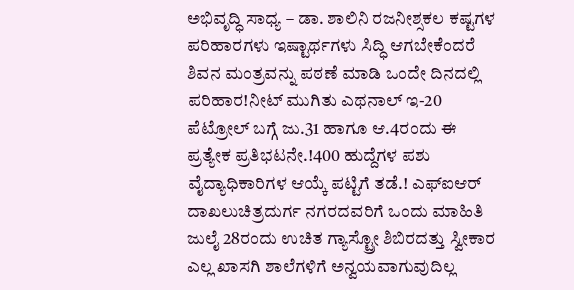ಅಭಿವೃದ್ಧಿ ಸಾಧ್ಯ – ಡಾ. ಶಾಲಿನಿ ರಜನೀಶ್ಸಕಲ ಕಷ್ಟಗಳ ಪರಿಹಾರಗಳು ಇಷ್ಟಾರ್ಥಗಳು ಸಿದ್ಧಿ ಆಗಬೇಕೆಂದರೆ ಶಿವನ ಮಂತ್ರವನ್ನು ಪಠಣೆ ಮಾಡಿ ಒಂದೇ ದಿನದಲ್ಲಿ ಪರಿಹಾರ!ನೀಟ್ ಮುಗಿತು ಎಥನಾಲ್ ಇ-20 ಪೆಟ್ರೋಲ್ ಬಗ್ಗೆ ಜು.31 ಹಾಗೂ ಆ.4ರಂದು ಈ ಪ್ರತ್ಯೇಕ ಪ್ರತಿಭಟನೇ.!400 ಹುದ್ದೆಗಳ ಪಶು ವೈದ್ಯಾಧಿಕಾರಿಗಳ ಆಯ್ಕೆ ಪಟ್ಟಿಗೆ ತಡೆ.! ಎಫ್ಐಆರ್ ದಾಖಲುಚಿತ್ರದುರ್ಗ ನಗರದವರಿಗೆ ಒಂದು ಮಾಹಿತಿ ಜುಲೈ 28ರಂದು ಉಚಿತ ಗ್ಯಾಸ್ಟ್ರೋ ಶಿಬಿರದತ್ತು ಸ್ವೀಕಾರ ಎಲ್ಲ ಖಾಸಗಿ ಶಾಲೆಗಳಿಗೆ ಅನ್ವಯವಾಗುವುದಿಲ್ಲ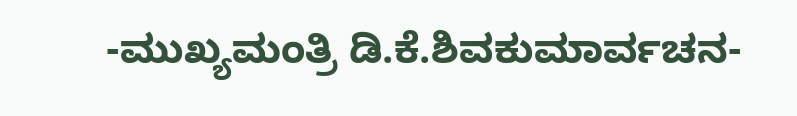-ಮುಖ್ಯಮಂತ್ರಿ ಡಿ.ಕೆ.ಶಿವಕುಮಾರ್ವಚನ-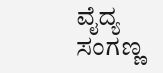ವೈದ್ಯ ಸಂಗಣ್ಣ